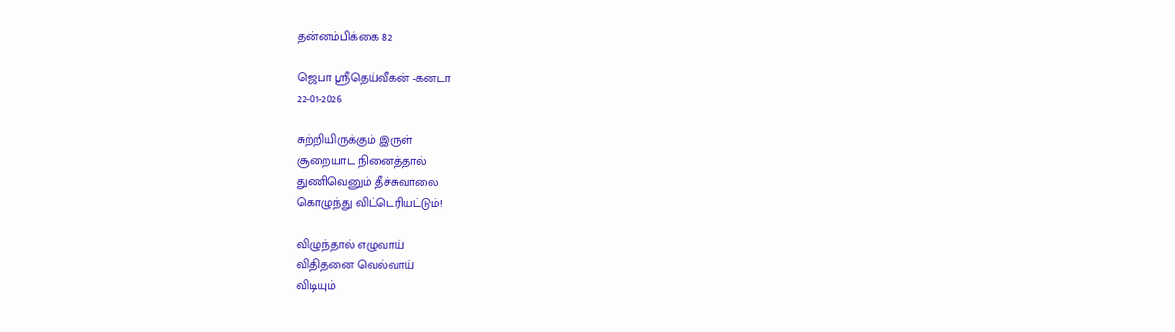தன்னம்பிக்கை 82

ஜெபா ஸ்ரீதெய்வீகன் -கனடா
22-01-2026

சுற்றியிருக்கும் இருள்
சூறையாட நினைத்தால்
துணிவெனும் தீச்சுவாலை
கொழுந்து விட்டெரியட்டும்!

விழுந்தால் எழுவாய்
விதிதனை வெல்வாய்
விடியும்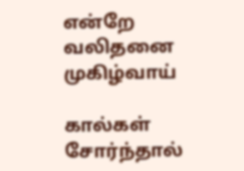என்றே
வலிதனை முகிழ்வாய்

கால்கள் சோர்ந்தால்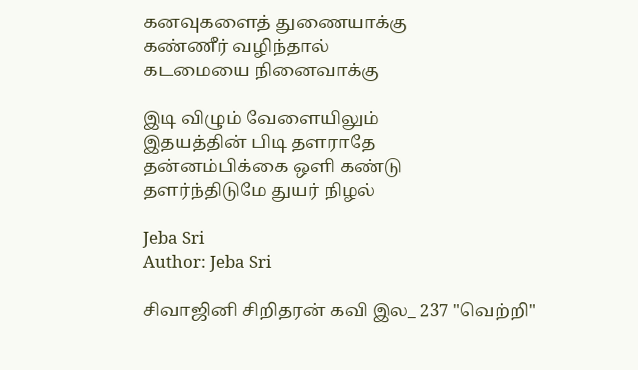கனவுகளைத் துணையாக்கு
கண்ணீர் வழிந்தால்
கடமையை நினைவாக்கு

இடி விழும் வேளையிலும்
இதயத்தின் பிடி தளராதே
தன்னம்பிக்கை ஒளி கண்டு
தளர்ந்திடுமே துயர் நிழல்

Jeba Sri
Author: Jeba Sri

சிவாஜினி சிறிதரன் கவி இல_ 237 "வெற்றி"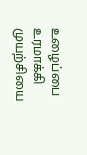உழைப்பை உரமாக்கி முயற்சியை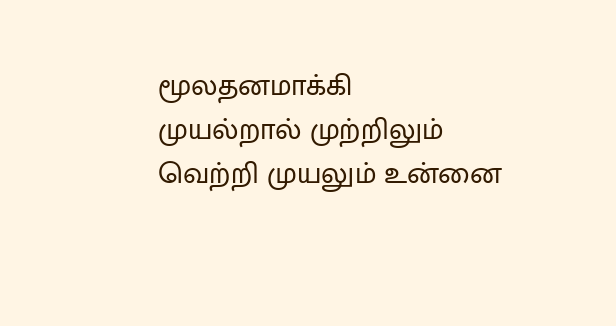மூலதனமாக்கி முயல்றால் முற்றிலும் வெற்றி முயலும் உன்னை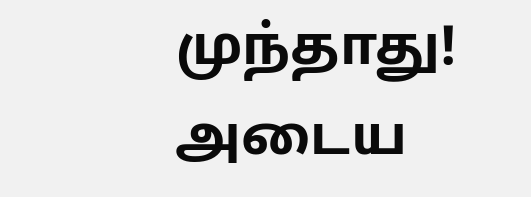முந்தாது! அடைய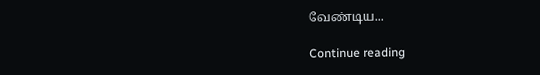வேண்டிய...

Continue reading